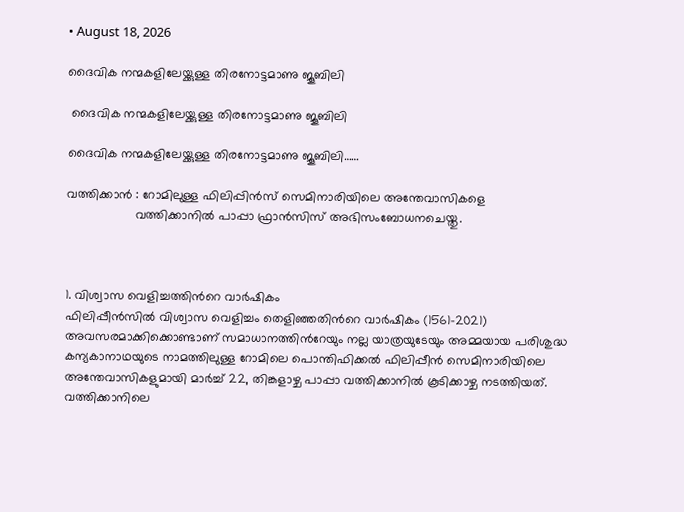• August 18, 2026

ദൈവിക നന്മകളിലേയ്ക്കുള്ള തിരനോട്ടമാണു ജൂബിലി

 ദൈവിക നന്മകളിലേയ്ക്കുള്ള തിരനോട്ടമാണു ജൂബിലി

ദൈവിക നന്മകളിലേയ്ക്കുള്ള തിരനോട്ടമാണു ജൂബിലി……

വത്തിക്കാൻ : റോമിലുള്ള ഫിലിപ്പിൻസ് സെമിനാരിയിലെ അന്തേവാസികളെ
                   വത്തിക്കാനിൽ പാപ്പാ ഫ്രാൻസിസ് അഭിസംബോധനചെയ്തു.



1. വിശ്വാസ വെളിച്ചത്തിന്‍റെ വാർഷികം
ഫിലിപ്പീൻസിൽ വിശ്വാസ വെളിച്ചം തെളിഞ്ഞതിന്‍റെ വാർഷികം (1561-2021) അവസരമാക്കിക്കൊണ്ടാണ് സമാധാനത്തിന്‍റേയും നല്ല യാത്രയുടേയും അമ്മയായ പരിശുദ്ധ കന്യകാനാഥയുടെ നാമത്തിലുള്ള റോമിലെ പൊന്തിഫിക്കൽ ഫിലിപ്പീൻ സെമിനാരിയിലെ അന്തേവാസികളുമായി മാർച്ച് 22, തിങ്കളാഴ്ച പാപ്പാ വത്തിക്കാനിൽ കൂടിക്കാഴ്ച നടത്തിയത്. വത്തിക്കാനിലെ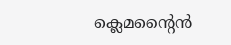ക്ലെമന്‍റൈൻ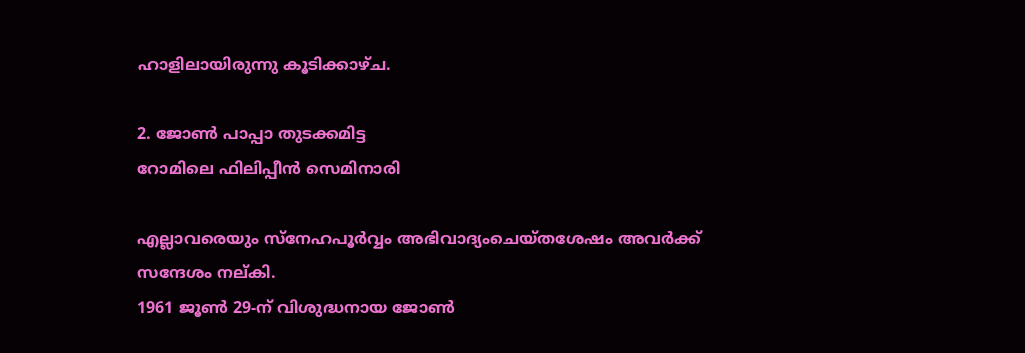ഹാളിലായിരുന്നു കൂടിക്കാഴ്ച.

2. ജോൺ പാപ്പാ തുടക്കമിട്ട
റോമിലെ ഫിലിപ്പീൻ സെമിനാരി

എല്ലാവരെയും സ്നേഹപൂർവ്വം അഭിവാദ്യംചെയ്തശേഷം അവർക്ക് സന്ദേശം നല്കി.
1961 ജൂൺ 29-ന് വിശുദ്ധനായ ജോൺ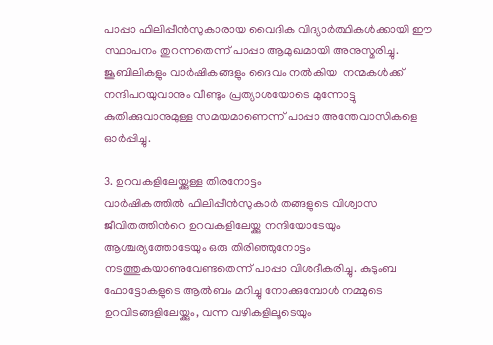പാപ്പാ ഫിലിപ്പീൻസുകാരായ വൈദിക വിദ്യാർത്ഥികൾക്കായി ഈ സ്ഥാപനം തുറന്നതെന്ന് പാപ്പാ ആമുഖമായി അനുസ്മരിച്ചു. ജൂബിലികളും വാർഷികങ്ങളും ദൈവം നൽകിയ  നന്മകൾക്ക് നന്ദിപറയുവാനും വീണ്ടും പ്രത്യാശയോടെ മുന്നോട്ടു കുതിക്കുവാനുമുള്ള സമയമാണെന്ന് പാപ്പാ അന്തേവാസികളെ ഓർപ്പിച്ചു.

3. ഉറവകളിലേയ്ക്കുള്ള തിരനോട്ടം
വാർഷികത്തിൽ ഫിലിപ്പീൻസുകാർ തങ്ങളുടെ വിശ്വാസ ജീവിതത്തിന്‍റെ ഉറവകളിലേയ്ക്കു നന്ദിയോടേയും ആശ്ചര്യത്തോടേയും ഒരു തിരിഞ്ഞുനോട്ടം നടത്തുകയാണുവേണ്ടതെന്ന് പാപ്പാ വിശദീകരിച്ചു. കുടുംബ ഫോട്ടോകളുടെ ആൽബം മറിച്ചു നോക്കുമ്പോൾ നമ്മുടെ ഉറവിടങ്ങളിലേയ്ക്കും, വന്ന വഴികളിലൂടെയും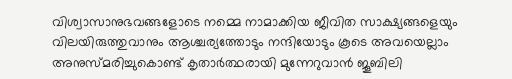വിശ്വാസാനുഭവങ്ങളോടെ നമ്മെ നാമാക്കിയ ജീവിത സാക്ഷ്യങ്ങളെയും വിലയിരുത്തുവാനും ആശ്ചര്യത്തോടും നന്ദിയോടും കൂടെ അവയെല്ലാം അനുസ്മരിച്ചുകൊണ്ട് കൃതാർത്ഥരായി മുന്നേറുവാൻ ജൂബിലി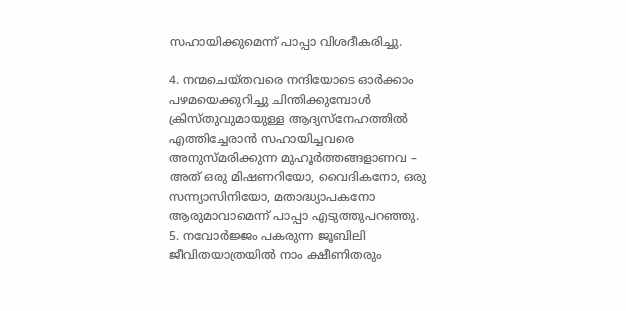സഹായിക്കുമെന്ന് പാപ്പാ വിശദീകരിച്ചു.

4. നന്മചെയ്തവരെ നന്ദിയോടെ ഓർക്കാം
പഴമയെക്കുറിച്ചു ചിന്തിക്കുമ്പോൾ ക്രിസ്തുവുമായുള്ള ആദ്യസ്നേഹത്തിൽ എത്തിച്ചേരാൻ സഹായിച്ചവരെ അനുസ്മരിക്കുന്ന മുഹൂർത്തങ്ങളാണവ – അത് ഒരു മിഷണറിയോ, വൈദികനോ, ഒരു സന്ന്യാസിനിയോ, മതാദ്ധ്യാപകനോ ആരുമാവാമെന്ന് പാപ്പാ എടുത്തുപറഞ്ഞു.
5. നവോർജ്ജം പകരുന്ന ജൂബിലി
ജീവിതയാത്രയിൽ നാം ക്ഷീണിതരും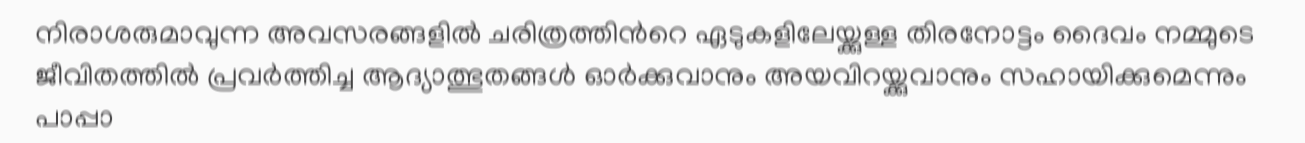നിരാശരുമാവുന്ന അവസരങ്ങളിൽ ചരിത്രത്തിന്‍റെ ഏടുകളിലേയ്ക്കുള്ള തിരനോട്ടം ദൈവം നമ്മുടെ ജീവിതത്തിൽ പ്രവർത്തിച്ച ആദ്യാത്ഭുതങ്ങൾ ഓർക്കുവാനും അയവിറയ്ക്കുവാനും സഹായിക്കുമെന്നും പാപ്പാ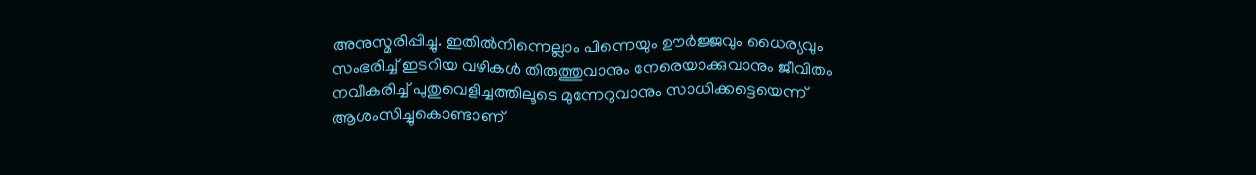അനുസ്മരിപ്പിച്ചു. ഇതിൽനിന്നെല്ലാം പിന്നെയും ഊർജ്ജവും ധൈര്യവും സംഭരിച്ച് ഇടറിയ വഴികൾ തിരുത്തുവാനും നേരെയാക്കുവാനും ജീവിതം നവീകരിച്ച് പുതുവെളിച്ചത്തിലൂടെ മുന്നേറുവാനും സാധിക്കട്ടെയെന്ന് ആശംസിച്ചുകൊണ്ടാണ്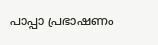പാപ്പാ പ്രഭാഷണം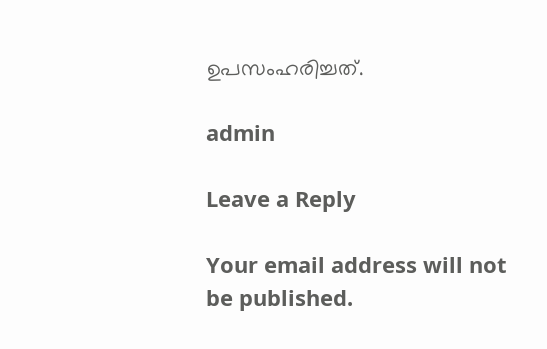ഉപസംഹരിച്ചത്.

admin

Leave a Reply

Your email address will not be published.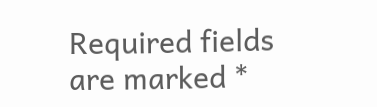Required fields are marked *